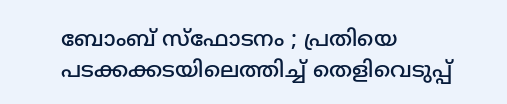ബോംബ് സ്‌ഫോടനം ; പ്രതിയെ പടക്കക്കടയിലെത്തിച്ച് തെളിവെടുപ്പ്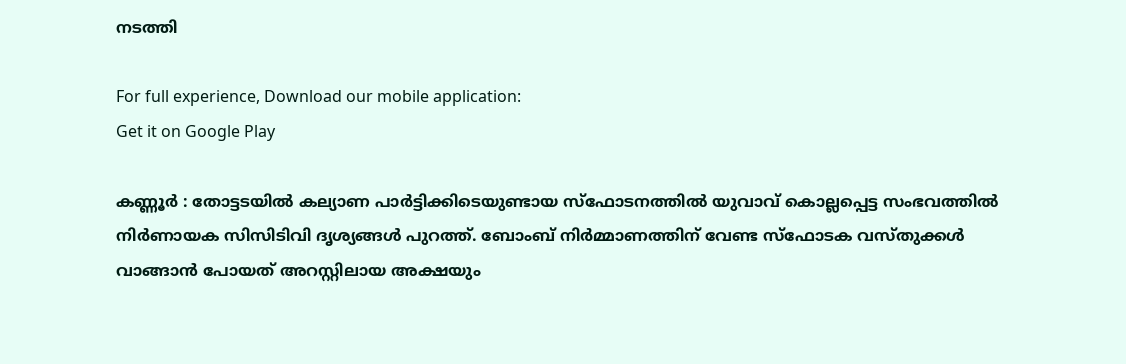നടത്തി

For full experience, Download our mobile application:
Get it on Google Play

കണ്ണൂര്‍ : തോട്ടടയില്‍ കല്യാണ പാര്‍ട്ടിക്കിടെയുണ്ടായ സ്‌ഫോടനത്തില്‍ യുവാവ് കൊല്ലപ്പെട്ട സംഭവത്തില്‍ നിര്‍ണായക സിസിടിവി ദൃശ്യങ്ങള്‍ പുറത്ത്. ബോംബ് നിര്‍മ്മാണത്തിന് വേണ്ട സ്‌ഫോടക വസ്തുക്കള്‍ വാങ്ങാന്‍ പോയത് അറസ്റ്റിലായ അക്ഷയും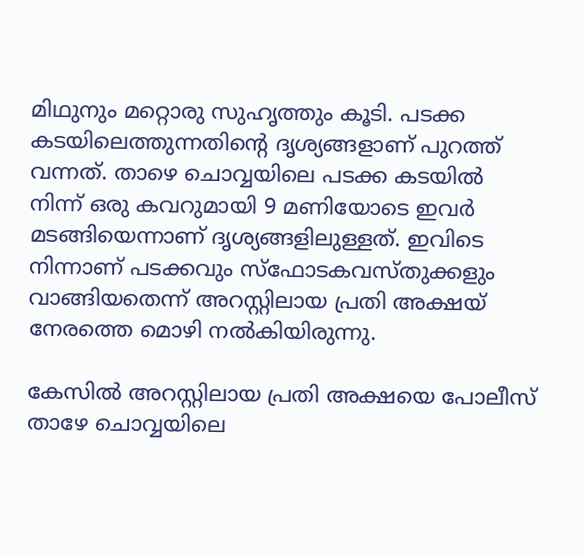മിഥുനും മറ്റൊരു സുഹൃത്തും കൂടി. പടക്ക കടയിലെത്തുന്നതിന്റെ ദൃശ്യങ്ങളാണ് പുറത്ത് വന്നത്. താഴെ ചൊവ്വയിലെ പടക്ക കടയില്‍ നിന്ന് ഒരു കവറുമായി 9 മണിയോടെ ഇവര്‍ മടങ്ങിയെന്നാണ് ദൃശ്യങ്ങളിലുള്ളത്. ഇവിടെ നിന്നാണ് പടക്കവും സ്‌ഫോടകവസ്തുക്കളും വാങ്ങിയതെന്ന് അറസ്റ്റിലായ പ്രതി അക്ഷയ് നേരത്തെ മൊഴി നല്‍കിയിരുന്നു.

കേസില്‍ അറസ്റ്റിലായ പ്രതി അക്ഷയെ പോലീസ് താഴേ ചൊവ്വയിലെ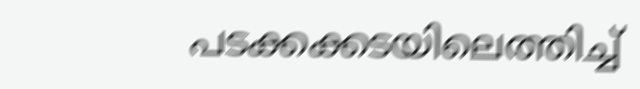പടക്കക്കടയിലെത്തിച്ച്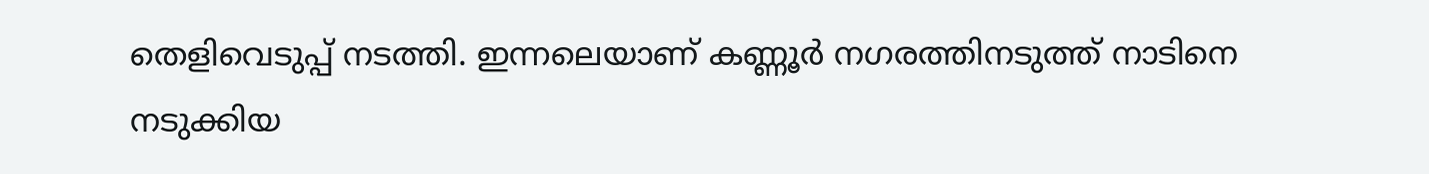തെളിവെടുപ്പ് നടത്തി. ഇന്നലെയാണ് കണ്ണൂര്‍ നഗരത്തിനടുത്ത് നാടിനെ നടുക്കിയ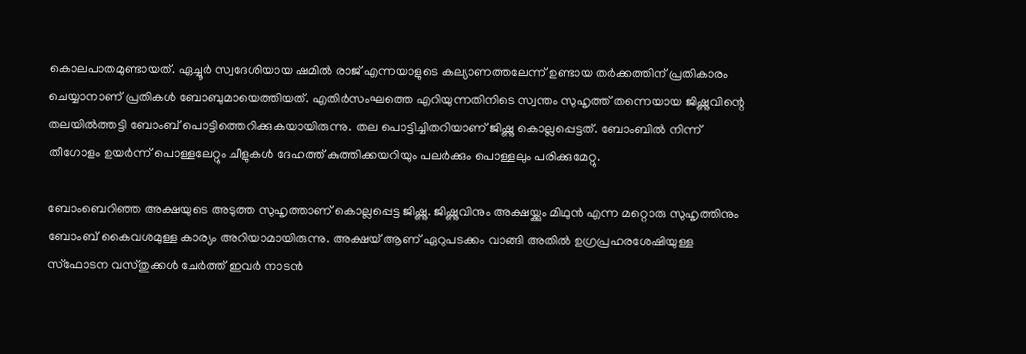കൊലപാതമുണ്ടായത്. ഏച്ചൂര്‍ സ്വദേശിയായ ഷമില്‍ രാജ് എന്നയാളുടെ കല്യാണത്തലേന്ന് ഉണ്ടായ തര്‍ക്കത്തിന് പ്രതികാരം ചെയ്യാനാണ് പ്രതികള്‍ ബോബുമായെത്തിയത്. എതിര്‍സംഘത്തെ എറിയുന്നതിനിടെ സ്വന്തം സുഹൃത്ത് തന്നെയായ ജിഷ്ണുവിന്റെ തലയില്‍ത്തട്ടി ബോംബ് പൊട്ടിത്തെറിക്കുകയായിരുന്നു. തല പൊട്ടിച്ചിതറിയാണ് ജിഷ്ണു കൊല്ലപ്പെട്ടത്. ബോംബില്‍ നിന്ന് തീഗോളം ഉയര്‍ന്ന് പൊള്ളലേറ്റും ചീളുകള്‍ ദേഹത്ത് കുത്തിക്കയറിയും പലര്‍ക്കും പൊള്ളലും പരിക്കുമേറ്റു.

ബോംബെറിഞ്ഞ അക്ഷയുടെ അടുത്ത സുഹൃത്താണ് കൊല്ലപ്പെട്ട ജിഷ്ണു. ജിഷ്ണുവിനും അക്ഷയ്ക്കും മിഥുന്‍ എന്ന മറ്റൊരു സുഹൃത്തിനും ബോംബ് കൈവശമുള്ള കാര്യം അറിയാമായിരുന്നു. അക്ഷയ് ആണ് ഏറുപടക്കം വാങ്ങി അതില്‍ ഉഗ്രപ്രഹരശേഷിയുള്ള സ്‌ഫോടന വസ്തുക്കള്‍ ചേര്‍ത്ത് ഇവര്‍ നാടന്‍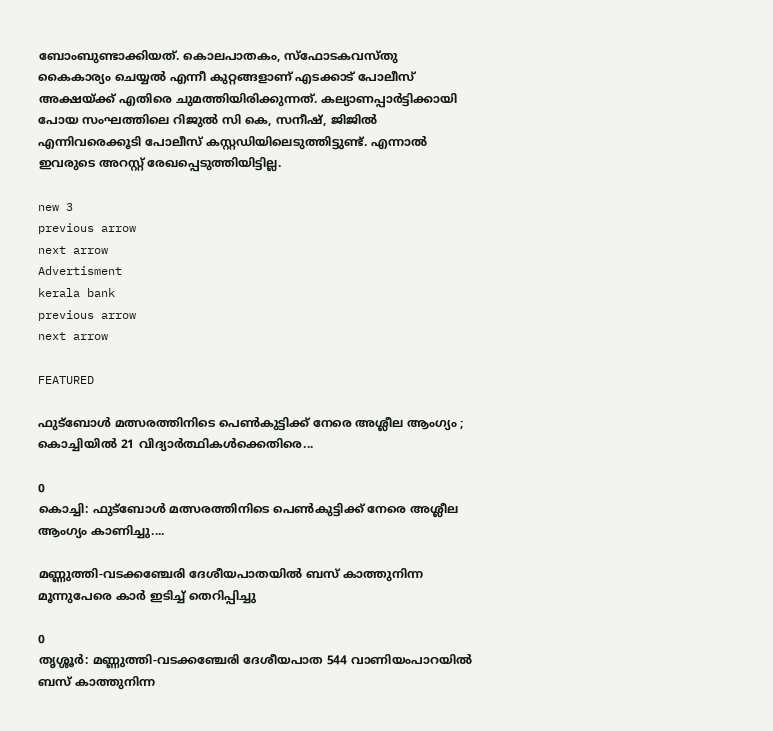ബോംബുണ്ടാക്കിയത്. കൊലപാതകം, സ്‌ഫോടകവസ്തു  കൈകാര്യം ചെയ്യല്‍ എന്നീ കുറ്റങ്ങളാണ് എടക്കാട് പോലീസ് അക്ഷയ്ക്ക് എതിരെ ചുമത്തിയിരിക്കുന്നത്. കല്യാണപ്പാര്‍ട്ടിക്കായി പോയ സംഘത്തിലെ റിജുല്‍ സി കെ, സനീഷ്, ജിജില്‍ എന്നിവരെക്കൂടി പോലീസ് കസ്റ്റഡിയിലെടുത്തിട്ടുണ്ട്. എന്നാല്‍ ഇവരുടെ അറസ്റ്റ് രേഖപ്പെടുത്തിയിട്ടില്ല.

new 3
previous arrow
next arrow
Advertisment
kerala bank
previous arrow
next arrow

FEATURED

ഫുട്ബോൾ മത്സരത്തിനിടെ പെൺകുട്ടിക്ക് നേരെ അശ്ലീല ആംഗ്യം ; കൊച്ചിയിൽ 21 വിദ്യാർത്ഥികൾക്കെതിരെ...

0
കൊച്ചി: ഫുട്ബോൾ മത്സരത്തിനിടെ പെൺകുട്ടിക്ക് നേരെ അശ്ലീല ആംഗ്യം കാണിച്ചു....

മണ്ണുത്തി-വടക്കഞ്ചേരി ദേശീയപാതയിൽ ബസ് കാത്തുനിന്ന മൂന്നുപേരെ കാർ ഇടിച്ച് തെറിപ്പിച്ചു

0
തൃശ്ശൂർ: മണ്ണുത്തി-വടക്കഞ്ചേരി ദേശീയപാത 544 വാണിയംപാറയിൽ ബസ് കാത്തുനിന്ന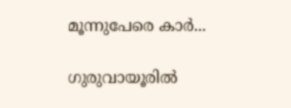മൂന്നുപേരെ കാർ...

ഗുരുവായൂരിൽ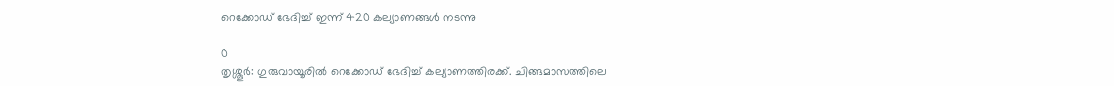റെക്കോഡ് ഭേദിച്ച് ഇന്ന് 420 കല്യാണങ്ങൾ നടന്നു

0
തൃശ്ശൂർ: ഗുരുവായൂരിൽ റെക്കോഡ് ഭേദിച്ച് കല്യാണത്തിരക്ക്. ചിങ്ങമാസത്തിലെ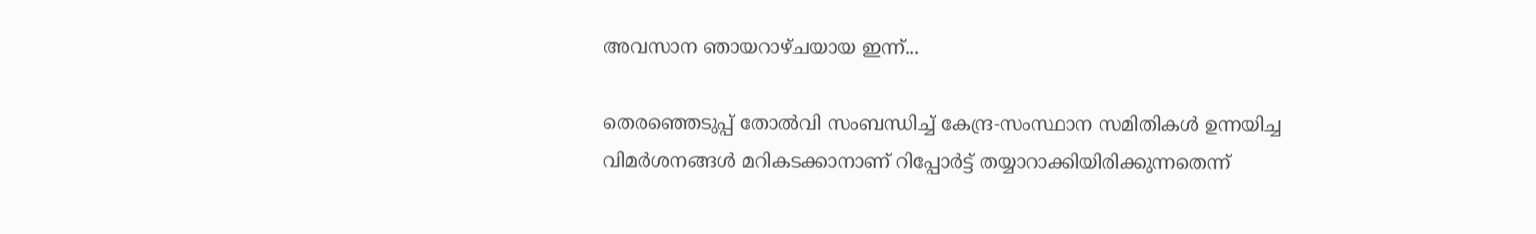അവസാന ഞായറാഴ്ചയായ ഇന്ന്...

തെരഞ്ഞെടുപ്പ് തോൽവി സംബന്ധിച്ച് കേന്ദ്ര-സംസ്ഥാന സമിതികൾ ഉന്നയിച്ച വിമർശനങ്ങൾ മറികടക്കാനാണ് റിപ്പോർട്ട് തയ്യാറാക്കിയിരിക്കുന്നതെന്ന്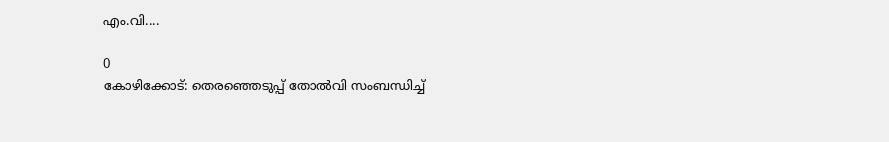എം.വി....

0
കോഴിക്കോട്: തെരഞ്ഞെടുപ്പ് തോൽവി സംബന്ധിച്ച്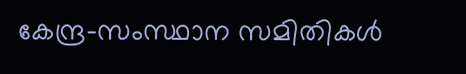കേന്ദ്ര-സംസ്ഥാന സമിതികൾ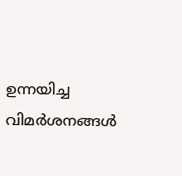ഉന്നയിച്ച വിമർശനങ്ങൾ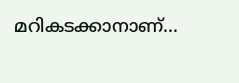മറികടക്കാനാണ്...